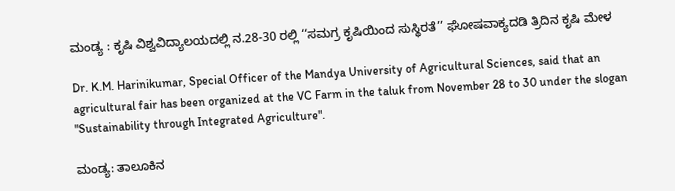ಮಂಡ್ಯ : ಕೃಷಿ ವಿಶ್ವವಿದ್ಯಾಲಯದಲ್ಲಿ ನ.28-30 ರಲ್ಲಿ ‘‘ಸಮಗ್ರ ಕೃಷಿಯಿಂದ ಸುಸ್ಥಿರತೆ’’ ಘೋಷವಾಕ್ಯದಡಿ ತ್ರಿದಿನ ಕೃಷಿ ಮೇಳ

Dr. K.M. Harinikumar, Special Officer of the Mandya University of Agricultural Sciences, said that an agricultural fair has been organized at the VC Farm in the taluk from November 28 to 30 under the slogan "Sustainability through Integrated Agriculture".

ಮಂಡ್ಯ: ತಾಲೂಕಿನ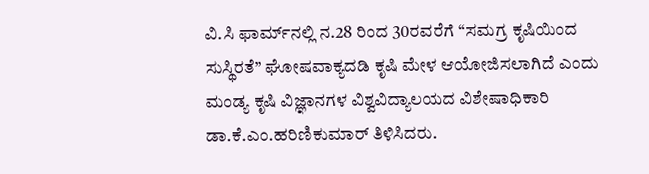ವಿ.ಸಿ ಫಾರ್ಮ್‌ನಲ್ಲಿ ನ.28 ರಿಂದ 30ರವರೆಗೆ ‘‘ಸಮಗ್ರ ಕೃಷಿಯಿಂದ ಸುಸ್ಥಿರತೆ’’ ಘೋಷವಾಕ್ಯದಡಿ ಕೃಷಿ ಮೇಳ ಆಯೋಜಿಸಲಾಗಿದೆ ಎಂದು ಮಂಡ್ಯ ಕೃಷಿ ವಿಜ್ಞಾನಗಳ ವಿಶ್ವವಿದ್ಯಾಲಯದ ವಿಶೇಷಾಧಿಕಾರಿ ಡಾ.ಕೆ.ಎಂ.ಹರಿಣಿಕುಮಾರ್ ತಿಳಿಸಿದರು.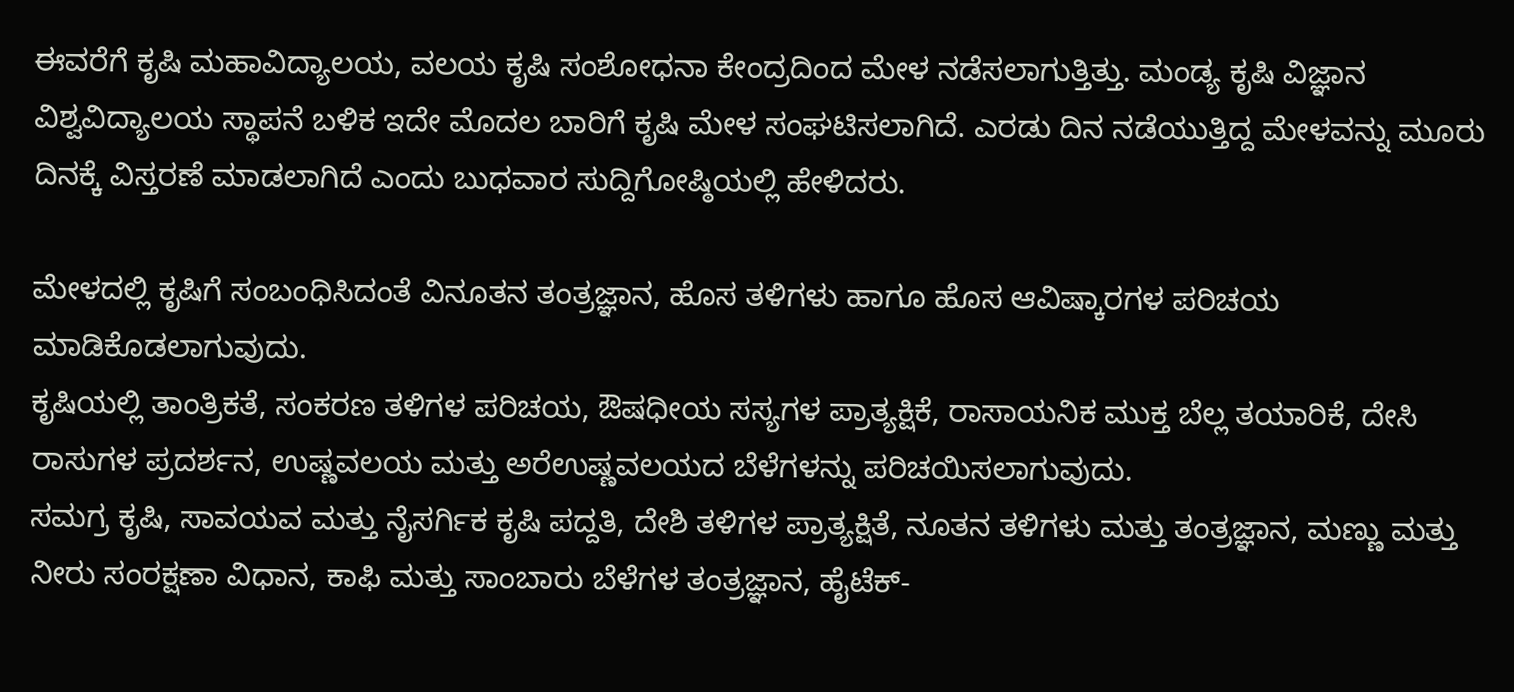ಈವರೆಗೆ ಕೃಷಿ ಮಹಾವಿದ್ಯಾಲಯ, ವಲಯ ಕೃಷಿ ಸಂಶೋಧನಾ ಕೇಂದ್ರದಿಂದ ಮೇಳ ನಡೆಸಲಾಗುತ್ತಿತ್ತು. ಮಂಡ್ಯ ಕೃಷಿ ವಿಜ್ಞಾನ ವಿಶ್ವವಿದ್ಯಾಲಯ ಸ್ಥಾಪನೆ ಬಳಿಕ ಇದೇ ಮೊದಲ ಬಾರಿಗೆ ಕೃಷಿ ಮೇಳ ಸಂಘಟಿಸಲಾಗಿದೆ. ಎರಡು ದಿನ ನಡೆಯುತ್ತಿದ್ದ ಮೇಳವನ್ನು ಮೂರು ದಿನಕ್ಕೆ ವಿಸ್ತರಣೆ ಮಾಡಲಾಗಿದೆ ಎಂದು ಬುಧವಾರ ಸುದ್ದಿಗೋಷ್ಠಿಯಲ್ಲಿ ಹೇಳಿದರು.

ಮೇಳದಲ್ಲಿ ಕೃಷಿಗೆ ಸಂಬಂಧಿಸಿದಂತೆ ವಿನೂತನ ತಂತ್ರಜ್ಞಾನ, ಹೊಸ ತಳಿಗಳು ಹಾಗೂ ಹೊಸ ಆವಿಷ್ಕಾರಗಳ ಪರಿಚಯ ಮಾಡಿಕೊಡಲಾಗುವುದು.
ಕೃಷಿಯಲ್ಲಿ ತಾಂತ್ರಿಕತೆ, ಸಂಕರಣ ತಳಿಗಳ ಪರಿಚಯ, ಔಷಧೀಯ ಸಸ್ಯಗಳ ಪ್ರಾತ್ಯಕ್ಷಿಕೆ, ರಾಸಾಯನಿಕ ಮುಕ್ತ ಬೆಲ್ಲ ತಯಾರಿಕೆ, ದೇಸಿ ರಾಸುಗಳ ಪ್ರದರ್ಶನ, ಉಷ್ಣವಲಯ ಮತ್ತು ಅರೆಉಷ್ಣವಲಯದ ಬೆಳೆಗಳನ್ನು ಪರಿಚಯಿಸಲಾಗುವುದು.
ಸಮಗ್ರ ಕೃಷಿ, ಸಾವಯವ ಮತ್ತು ನೈಸರ್ಗಿಕ ಕೃಷಿ ಪದ್ದತಿ, ದೇಶಿ ತಳಿಗಳ ಪ್ರಾತ್ಯಕ್ಷಿತೆ, ನೂತನ ತಳಿಗಳು ಮತ್ತು ತಂತ್ರಜ್ಞಾನ, ಮಣ್ಣು ಮತ್ತು ನೀರು ಸಂರಕ್ಷಣಾ ವಿಧಾನ, ಕಾಫಿ ಮತ್ತು ಸಾಂಬಾರು ಬೆಳೆಗಳ ತಂತ್ರಜ್ಞಾನ, ಹೈಟೆಕ್-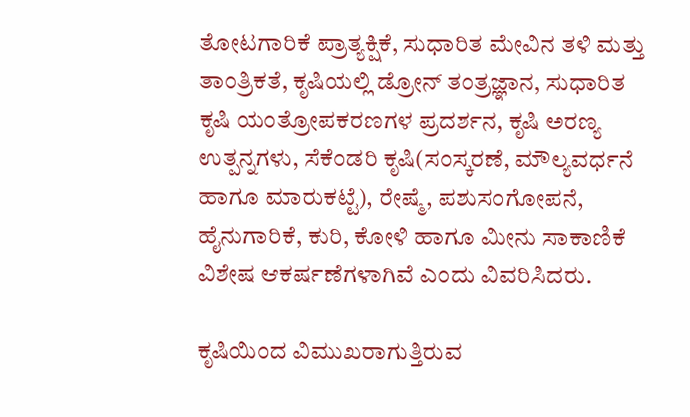ತೋಟಗಾರಿಕೆ ಪ್ರಾತ್ಯಕ್ಷಿಕೆ, ಸುಧಾರಿತ ಮೇವಿನ ತಳಿ ಮತ್ತು ತಾಂತ್ರಿಕತೆ, ಕೃಷಿಯಲ್ಲಿ ಡ್ರೋನ್ ತಂತ್ರಜ್ಞಾನ, ಸುಧಾರಿತ ಕೃಷಿ ಯಂತ್ರೋಪಕರಣಗಳ ಪ್ರದರ್ಶನ, ಕೃಷಿ ಅರಣ್ಯ ಉತ್ಪನ್ನಗಳು, ಸೆಕೆಂಡರಿ ಕೃಷಿ(ಸಂಸ್ಕರಣೆ, ಮೌಲ್ಯವರ್ಧನೆ ಹಾಗೂ ಮಾರುಕಟ್ಟೆ), ರೇಷ್ಮೆ, ಪಶುಸಂಗೋಪನೆ, ಹೈನುಗಾರಿಕೆ, ಕುರಿ, ಕೋಳಿ ಹಾಗೂ ಮೀನು ಸಾಕಾಣಿಕೆ ವಿಶೇಷ ಆಕರ್ಷಣೆಗಳಾಗಿವೆ ಎಂದು ವಿವರಿಸಿದರು.

ಕೃಷಿಯಿಂದ ವಿಮುಖರಾಗುತ್ತಿರುವ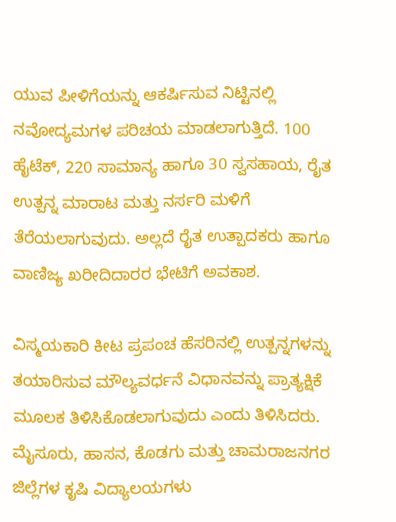ಯುವ ಪೀಳಿಗೆಯನ್ನು ಆಕರ್ಷಿಸುವ ನಿಟ್ಟಿನಲ್ಲಿ ನವೋದ್ಯಮಗಳ ಪರಿಚಯ ಮಾಡಲಾಗುತ್ತಿದೆ. 100 ಹೈಟೆಕ್, 220 ಸಾಮಾನ್ಯ ಹಾಗೂ 30 ಸ್ವಸಹಾಯ, ರೈತ ಉತ್ಪನ್ನ ಮಾರಾಟ ಮತ್ತು ನರ್ಸರಿ ಮಳಿಗೆ ತೆರೆಯಲಾಗುವುದು. ಅಲ್ಲದೆ ರೈತ ಉತ್ಪಾದಕರು ಹಾಗೂ ವಾಣಿಜ್ಯ ಖರೀದಿದಾರರ ಭೇಟಿಗೆ ಅವಕಾಶ.

ವಿಸ್ಮಯಕಾರಿ ಕೀಟ ಪ್ರಪಂಚ ಹೆಸರಿನಲ್ಲಿ ಉತ್ಪನ್ನಗಳನ್ನು ತಯಾರಿಸುವ ಮೌಲ್ಯವರ್ಧನೆ ವಿಧಾನವನ್ನು ಪ್ರಾತ್ಯಕ್ಷಿಕೆ ಮೂಲಕ ತಿಳಿಸಿಕೊಡಲಾಗುವುದು ಎಂದು ತಿಳಿಸಿದರು.
ಮೈಸೂರು, ಹಾಸನ, ಕೊಡಗು ಮತ್ತು ಚಾಮರಾಜನಗರ ಜಿಲ್ಲೆಗಳ ಕೃಷಿ ವಿದ್ಯಾಲಯಗಳು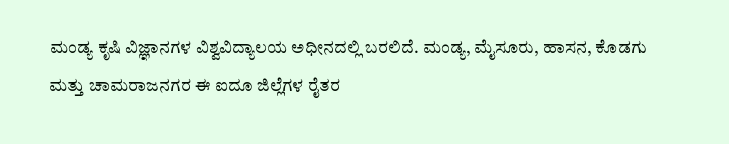ಮಂಡ್ಯ ಕೃಷಿ ವಿಜ್ಞಾನಗಳ ವಿಶ್ವವಿದ್ಯಾಲಯ ಅಧೀನದಲ್ಲಿ ಬರಲಿದೆ. ಮಂಡ್ಯ, ಮೈಸೂರು, ಹಾಸನ, ಕೊಡಗು ಮತ್ತು ಚಾಮರಾಜನಗರ ಈ ಐದೂ ಜಿಲ್ಲೆಗಳ ರೈತರ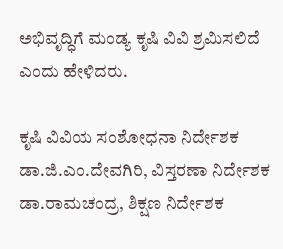ಅಭಿವೃದ್ಧಿಗೆ ಮಂಡ್ಯ ಕೃಷಿ ವಿವಿ ಶ್ರಮಿಸಲಿದೆ ಎಂದು ಹೇಳಿದರು.

ಕೃಷಿ ವಿವಿಯ ಸಂಶೋಧನಾ ನಿರ್ದೇಶಕ ಡಾ.ಜಿ.ಎಂ.ದೇವಗಿರಿ, ವಿಸ್ತರಣಾ ನಿರ್ದೇಶಕ ಡಾ.ರಾಮಚಂದ್ರ, ಶಿಕ್ಷಣ ನಿರ್ದೇಶಕ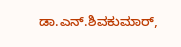ಡಾ.ಎನ್.ಶಿವಕುಮಾರ್,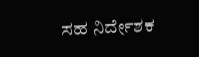ಸಹ ನಿರ್ದೇಶಕ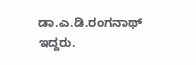ಡಾ.ಎ.ಡಿ.ರಂಗನಾಥ್ ಇದ್ದರು.